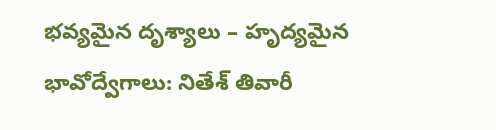భవ్యమైన దృశ్యాలు – హృద్యమైన భావోద్వేగాలు: నితేశ్ తివారీ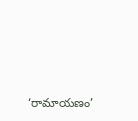‘రామాయణం’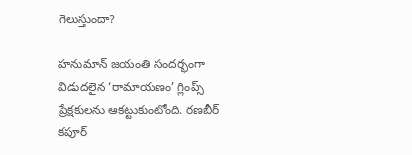గెలుస్తుందా?

హనుమాన్ జయంతి సందర్భంగా విడుదలైన ‘రామాయణం’ గ్లింప్స్ ప్రేక్షకులను ఆకట్టుకుంటోంది. రణబీర్ కపూర్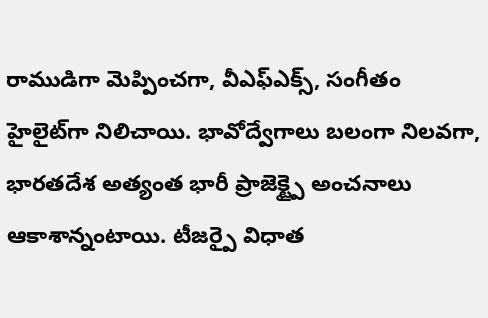రాముడిగా మెప్పించగా, వీఎఫ్ఎక్స్, సంగీతం హైలైట్‌గా నిలిచాయి. భావోద్వేగాలు బలంగా నిలవగా, భారతదేశ అత్యంత భారీ ప్రాజెక్ట్పై అంచనాలు ఆకాశాన్నంటాయి. టీజర్పై విధాత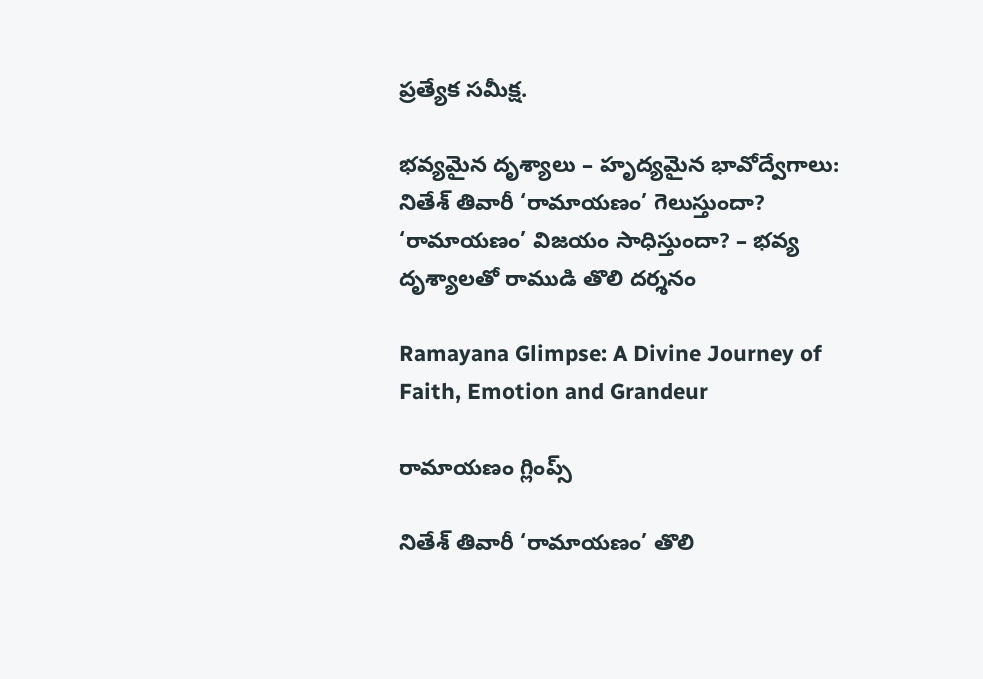ప్రత్యేక సమీక్ష.

భవ్యమైన దృశ్యాలు – హృద్యమైన భావోద్వేగాలు: నితేశ్ తివారీ ‘రామాయణం’ గెలుస్తుందా? ‘రామాయణం’ విజయం సాధిస్తుందా? – భవ్య దృశ్యాలతో రాముడి తొలి దర్శనం

Ramayana Glimpse: A Divine Journey of Faith, Emotion and Grandeur

రామాయణం గ్లింప్స్

నితేశ్ తివారీ ‘రామాయణం’ తొలి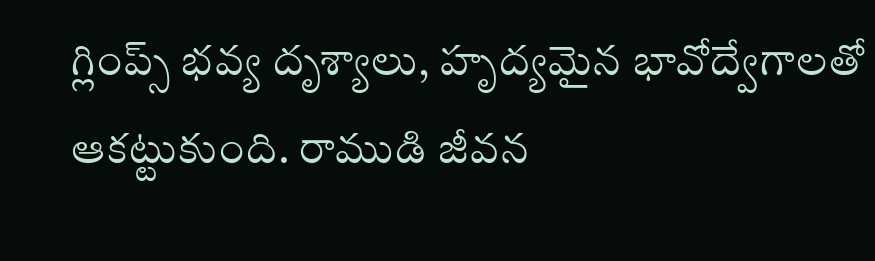గ్లింప్స్ భవ్య దృశ్యాలు, హృద్యమైన భావోద్వేగాలతో ఆకట్టుకుంది. రాముడి జీవన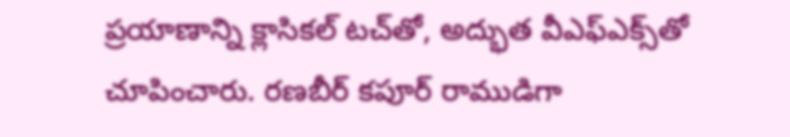ప్రయాణాన్ని క్లాసికల్ టచ్‌తో, అద్భుత వీఎఫ్ఎక్స్‌తో చూపించారు. రణబీర్ కపూర్ రాముడిగా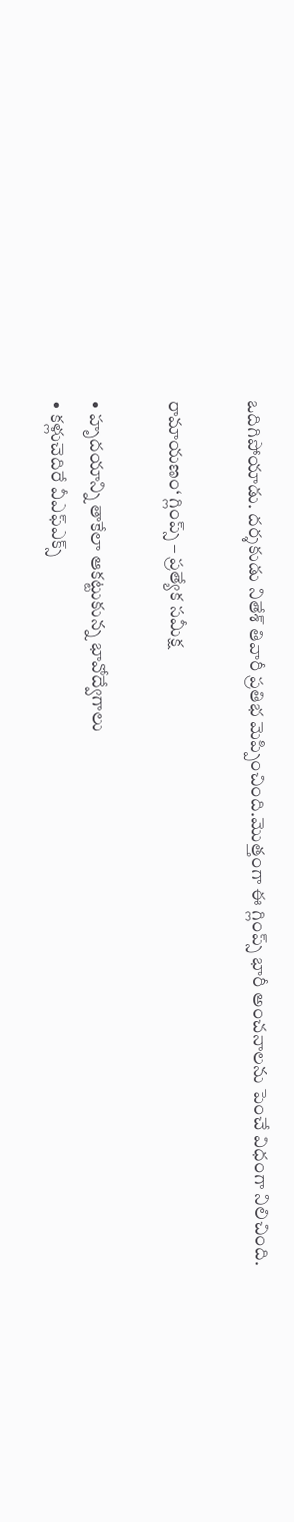ఒదిగిపోయాడు. దర్శకుడు నితేశ్ తివారీ ప్రతిభ మెప్పించింది.మొత్తంగా ఈ గ్లింప్స్ భారీ అంచనాలను పెంచే విధంగా నిలిచింది.

రామాయణం‘ గ్లింప్స్ – ప్రత్యేక సమీక్ష

• హృదయాన్ని తాకేలా ఆకట్టుకున్న భావోద్వేగాలు
• కళ్లుచెదిరే వీఎఫ్ఎక్స్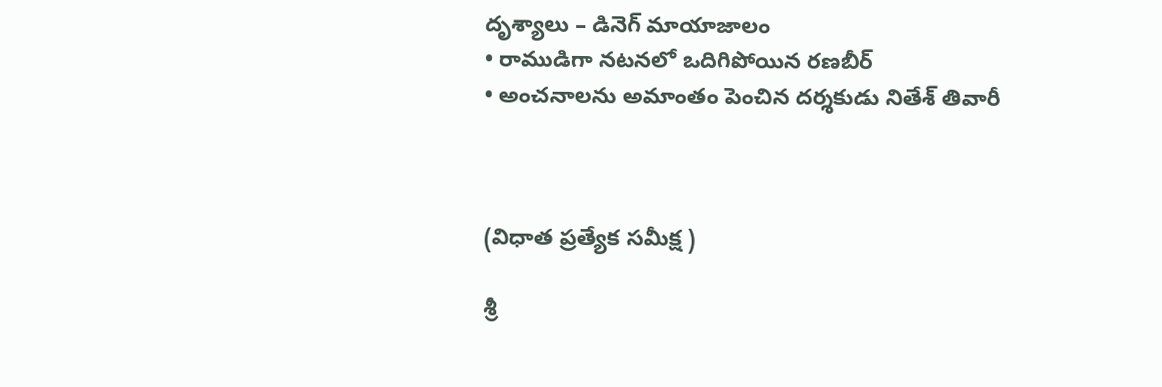దృశ్యాలు – డినెగ్ మాయాజాలం
• రాముడిగా నటనలో ఒదిగిపోయిన రణబీర్
• అంచనాలను అమాంతం పెంచిన దర్శకుడు నితేశ్ తివారీ



(విధాత ప్రత్యేక సమీక్ష )

శ్రీ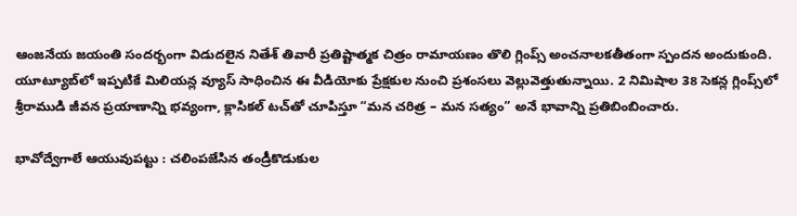ఆంజనేయ జయంతి సందర్భంగా విడుదలైన నితేశ్ తివారీ ప్రతిష్టాత్మక చిత్రం రామాయణం తొలి గ్లింప్స్ అంచనాలకతీతంగా స్పందన అందుకుంది. యూట్యూబ్‌లో ఇప్పటికే మిలియన్ల వ్యూస్ సాధించిన ఈ వీడియోకు ప్రేక్షకుల నుంచి ప్రశంసలు వెల్లువెత్తుతున్నాయి. 2 నిమిషాల 38 సెకన్ల గ్లింప్స్‌లో శ్రీరాముడి జీవన ప్రయాణాన్ని భవ్యంగా, క్లాసికల్ టచ్‌తో చూపిస్తూ “మన చరిత్ర – మన సత్యం” అనే భావాన్ని ప్రతిబింబించారు.

భావోద్వేగాలే ఆయువుపట్టు : చలింపజేసిన తండ్రీకొడుకుల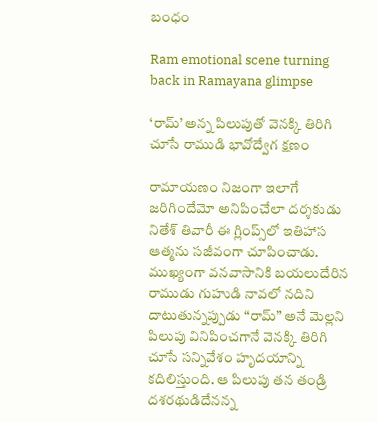బంధం

Ram emotional scene turning back in Ramayana glimpse

‘రామ్’ అన్న పిలుపుతో వెనక్కి తిరిగి చూసే రాముడి భావోద్వేగ క్షణం

రామాయణం నిజంగా ఇలాగే జరిగిందేమో అనిపించేలా దర్శకుడు నితేశ్ తివారీ ఈ గ్లింప్స్‌లో ఇతిహాస ఆత్మను సజీవంగా చూపించాడు. ముఖ్యంగా వనవాసానికి బయలుదేరిన రాముడు గుహుడి నావలో నదిని దాటుతున్నప్పుడు “రామ్” అనే మెల్లని పిలుపు వినిపించగానే వెనక్కి తిరిగి చూసే సన్నివేశం హృదయాన్ని కదిలిస్తుంది. ఆ పిలుపు తన తండ్రి దశరథుడిదేనన్న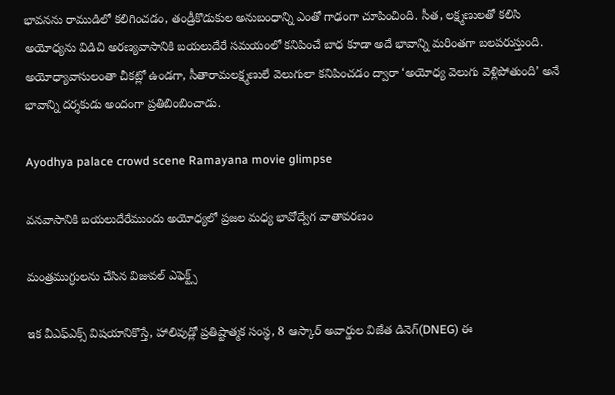భావనను రాముడిలో కలిగించడం, తండ్రీకొడుకుల అనుబంధాన్ని ఎంతో గాఢంగా చూపించింది. సీత, లక్ష్మణులతో కలిసి అయోధ్యను విడిచి అరణ్యవాసానికి బయలుదేరే సమయంలో కనిపించే బాధ కూడా అదే భావాన్ని మరింతగా బలపరుస్తుంది. అయోధ్యావాసులంతా చీకట్లో ఉండగా, సీతారామలక్ష్మణులే వెలుగులా కనిపించడం ద్వారా ‘అయోధ్య వెలుగు వెళ్లిపోతుంది’ అనే భావాన్ని దర్శకుడు అందంగా ప్రతిబింబించాడు.

Ayodhya palace crowd scene Ramayana movie glimpse

వనవాసానికి బయలుదేరేముందు అయోధ్యలో ప్రజల మధ్య భావోద్వేగ వాతావరణం

మంత్రముగ్ధులను చేసిన విజువల్ ఎఫెక్ట్స్

ఇక వీఎఫ్ఎక్స్ విషయానికొస్తే, హాలివుడ్లో ప్రతిష్టాత్మక సంస్థ, 8 ఆస్కార్ అవార్డుల విజేత డినెగ్(DNEG) ఈ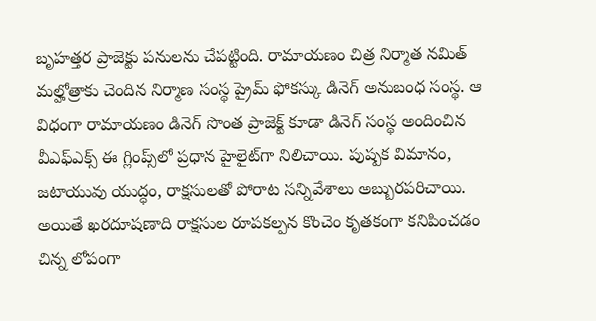బృహత్తర ప్రాజెక్టు పనులను చేపట్టింది. రామాయణం చిత్ర నిర్మాత నమిత్ మల్హోత్రాకు చెందిన నిర్మాణ సంస్థ ప్రైమ్ ఫోకస్కు డినెగ్ అనుబంధ సంస్థ. ఆ విధంగా రామాయణం డినెగ్ సొంత ప్రాజెక్ట్ కూడా డినెగ్ సంస్థ అందించిన వీఎఫ్ఎక్స్ ఈ గ్లింప్స్‌లో ప్రధాన హైలైట్‌గా నిలిచాయి. పుష్పక విమానం, జటాయువు యుద్ధం, రాక్షసులతో పోరాట సన్నివేశాలు అబ్బురపరిచాయి. అయితే ఖరదూషణాది రాక్షసుల రూపకల్పన కొంచెం కృతకంగా కనిపించడం చిన్న లోపంగా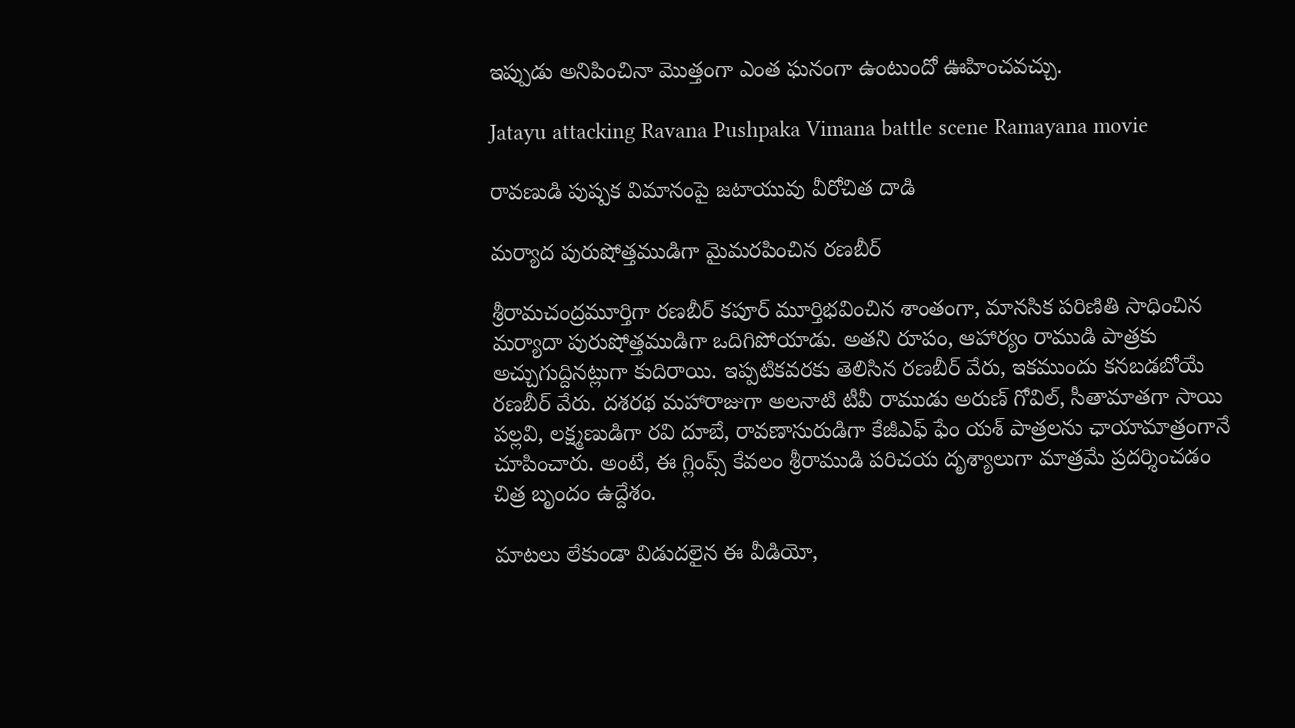ఇప్పుడు అనిపించినా మొత్తంగా ఎంత ఘనంగా ఉంటుందో ఊహించవచ్చు.

Jatayu attacking Ravana Pushpaka Vimana battle scene Ramayana movie

రావణుడి పుష్పక విమానంపై జటాయువు వీరోచిత దాడి

మర్యాద పురుషోత్తముడిగా మైమరపించిన రణబీర్

శ్రీరామచంద్రమూర్తిగా రణబీర్ కపూర్ మూర్తిభవించిన శాంతంగా, మానసిక పరిణితి సాధించిన మర్యాదా పురుషోత్తముడిగా ఒదిగిపోయాడు. అతని రూపం, ఆహార్యం రాముడి పాత్రకు అచ్చుగుద్దినట్లుగా కుదిరాయి. ఇప్పటికవరకు తెలిసిన రణబీర్ వేరు, ఇకముందు కనబడబోయే రణబీర్ వేరు. దశరథ మహారాజుగా అలనాటి టీవీ రాముడు అరుణ్ గోవిల్, సీతామాతగా సాయి పల్లవి, లక్ష్మణుడిగా రవి దూబే, రావణాసురుడిగా కేజీఎఫ్ ఫేం యశ్ పాత్రలను ఛాయామాత్రంగానే చూపించారు. అంటే, ఈ గ్లింప్స్ కేవలం శ్రీరాముడి పరిచయ దృశ్యాలుగా మాత్రమే ప్రదర్శించడం చిత్ర బృందం ఉద్దేశం.

మాటలు లేకుండా విడుదలైన ఈ వీడియో,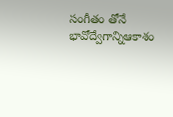సంగీతం తోనే భావోద్వేగాన్నిఆకాశం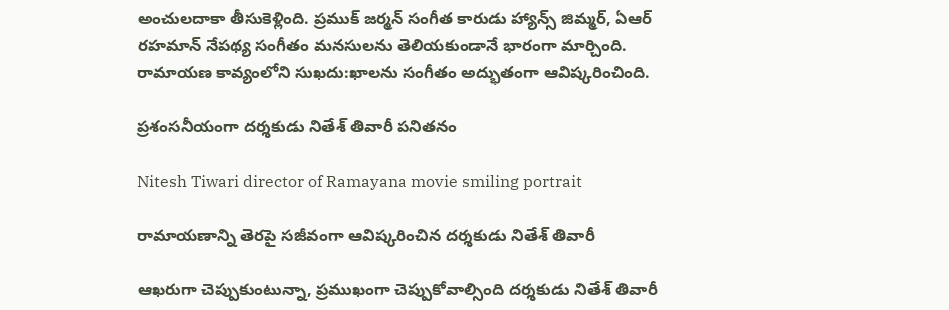అంచులదాకా తీసుకెళ్లింది. ప్రముక్ జర్మన్ సంగీత కారుడు హ్యాన్స్ జిమ్మర్, ఏఆర్ రహమాన్ నేపథ్య సంగీతం మనసులను తెలియకుండానే భారంగా మార్చింది. రామాయణ కావ్యంలోని సుఖదు:ఖాలను సంగీతం అద్భుతంగా ఆవిష్కరించింది.

ప్రశంసనీయంగా దర్శకుడు నితేశ్ తివారీ పనితనం

Nitesh Tiwari director of Ramayana movie smiling portrait

రామాయణాన్ని తెరపై సజీవంగా ఆవిష్కరించిన దర్శకుడు నితేశ్ తివారీ

ఆఖరుగా చెప్పుకుంటున్నా, ప్రముఖంగా చెప్పుకోవాల్సింది దర్శకుడు నితేశ్ తివారీ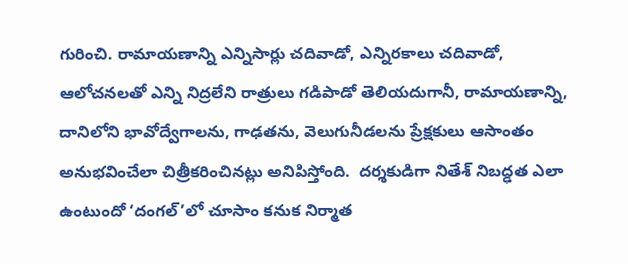గురించి. రామాయణాన్ని ఎన్నిసార్లు చదివాడో, ఎన్నిరకాలు చదివాడో, ఆలోచనలతో ఎన్ని నిద్రలేని రాత్రులు గడిపాడో తెలియదుగానీ, రామాయణాన్ని, దానిలోని భావోద్వేగాలను, గాఢతను, వెలుగునీడలను ప్రేక్షకులు ఆసాంతం అనుభవించేలా చిత్రీకరించినట్లు అనిపిస్తోంది.  దర్శకుడిగా నితేశ్ నిబద్ఢత ఎలా ఉంటుందో ‘దంగల్’లో చూసాం కనుక నిర్మాత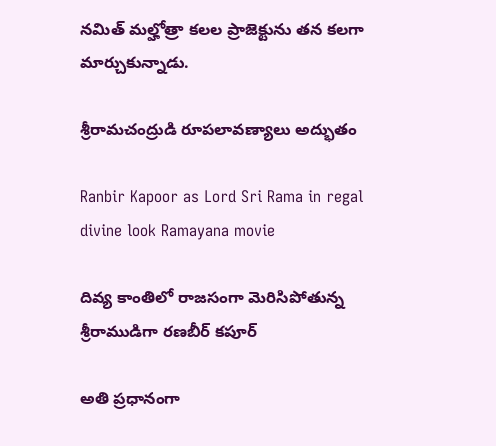నమిత్ మల్హోత్రా కలల ప్రాజెక్టును తన కలగా మార్చుకున్నాడు.

శ్రీరామచంద్రుడి రూపలావణ్యాలు అద్భుతం

Ranbir Kapoor as Lord Sri Rama in regal divine look Ramayana movie

దివ్య కాంతిలో రాజసంగా మెరిసిపోతున్న శ్రీరాముడిగా రణబీర్ కపూర్

అతి ప్రధానంగా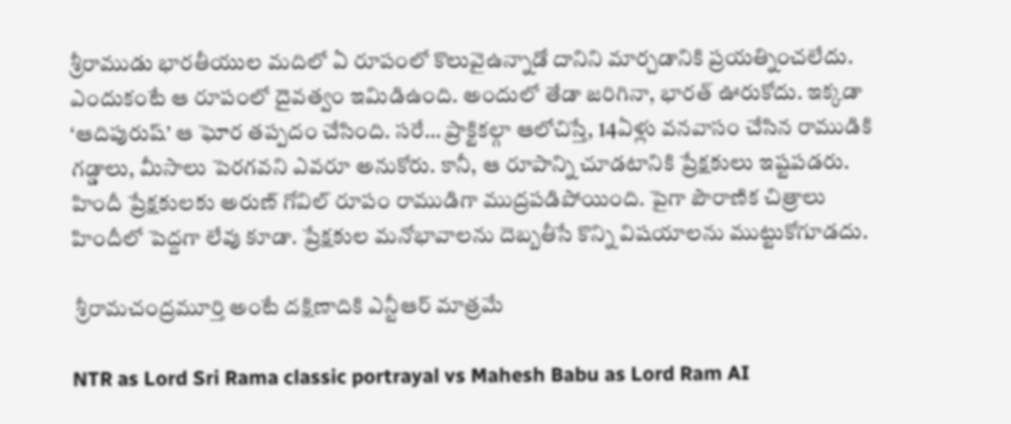శ్రీరాముడు భారతీయుల మదిలో ఏ రూపంలో కొలువైఉన్నాడో దానిని మార్చడానికి ప్రయత్నించలేదు. ఎందుకంటే ఆ రూపంలో దైవత్వం ఇమిడిఉంది. అందులో తేడా జరిగినా, భారత్ ఊరుకోదు. ఇక్కడా ‘ఆదిపురుష్’ ఆ ఘోర తప్పదం చేసింది. సరే… ప్రాక్టికల్గా ఆలోచిస్తే, 14ఏళ్లు వనవాసం చేసిన రాముడికి గడ్డాలు, మీసాలు పెరగవని ఎవరూ అనుకోరు. కానీ, ఆ రూపాన్ని చూడటానికి ప్రేక్షకులు ఇష్టపడరు. హిందీ ప్రేక్షకులకు అరుణ్ గోవిల్ రూపం రాముడిగా ముద్రపడిపోయింది. పైగా పౌరాణిక చిత్రాలు హిందీలో పెద్దగా లేవు కూడా. ప్రేక్షకుల మనోభావాలను దెబ్బతీసే కొన్ని విషయాలను ముట్టుకోగూడదు.

 శ్రీరామచంద్రమూర్తి అంటే దక్షిణాదికి ఎన్టీఆర్ మాత్రమే

NTR as Lord Sri Rama classic portrayal vs Mahesh Babu as Lord Ram AI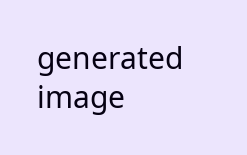generated image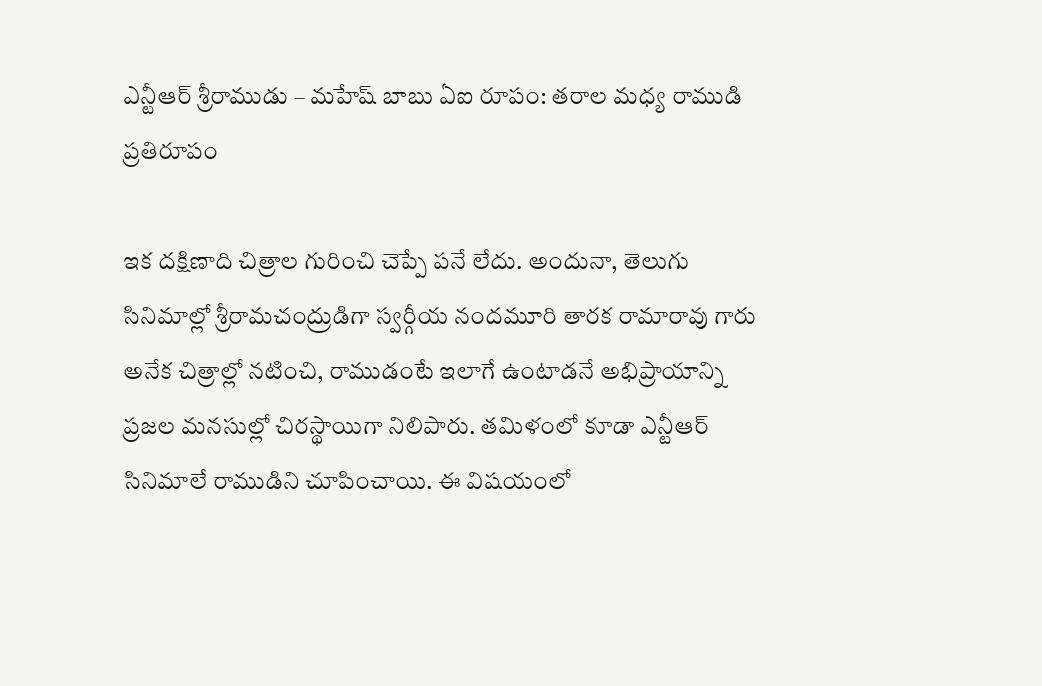ఎన్టీఆర్ శ్రీరాముడు – మహేష్ బాబు ఏఐ రూపం: తరాల మధ్య రాముడి ప్రతిరూపం

ఇక దక్షిణాది చిత్రాల గురించి చెప్పే పనే లేదు. అందునా, తెలుగు సినిమాల్లో శ్రీరామచంద్రుడిగా స్వర్గీయ నందమూరి తారక రామారావు గారు అనేక చిత్రాల్లో నటించి, రాముడంటే ఇలాగే ఉంటాడనే అభిప్రాయాన్ని ప్రజల మనసుల్లో చిరస్థాయిగా నిలిపారు. తమిళంలో కూడా ఎన్టీఆర్ సినిమాలే రాముడిని చూపించాయి. ఈ విషయంలో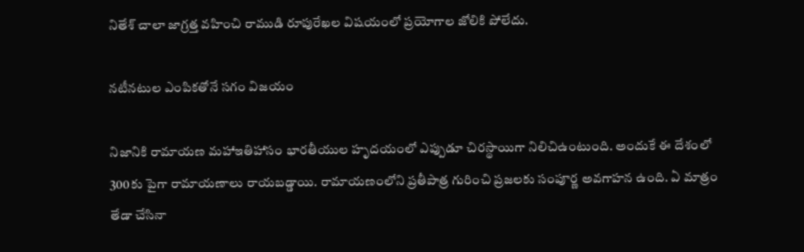నితేశ్ చాలా జాగ్రత్త వహించి రాముడి రూపురేఖల విషయంలో ప్రయోగాల జోలికి పోలేదు.

నటీనటుల ఎంపికతోనే సగం విజయం

నిజానికి రామాయణ మహాఇతిహాసం భారతీయుల హృదయంలో ఎప్పుడూ చిరస్థాయిగా నిలిచిఉంటుంది. అందుకే ఈ దేశంలో 300కు పైగా రామాయణాలు రాయబడ్డాయి. రామాయణంలోని ప్రతీపాత్ర గురించి ప్రజలకు సంపూర్ణ అవగాహన ఉంది. ఏ మాత్రం తేడా చేసినా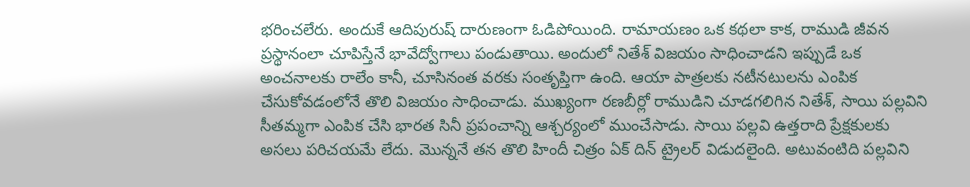భరించలేరు. అందుకే ఆదిపురుష్ దారుణంగా ఓడిపోయింది. రామాయణం ఒక కథలా కాక, రాముడి జీవన ప్రస్థానంలా చూపిస్తేనే భావేద్వోగాలు పండుతాయి. అందులో నితేశ్ విజయం సాధించాడని ఇప్పుడే ఒక అంచనాలకు రాలేం కానీ, చూసినంత వరకు సంతృప్తిగా ఉంది. ఆయా పాత్రలకు నటీనటులను ఎంపిక చేసుకోవడంలోనే తొలి విజయం సాధించాడు. ముఖ్యంగా రణబీర్లో రాముడిని చూడగలిగిన నితేశ్, సాయి పల్లవిని సీతమ్మగా ఎంపిక చేసి భారత సినీ ప్రపంచాన్ని ఆశ్చర్యంలో ముంచేసాడు. సాయి పల్లవి ఉత్తరాది ప్రేక్షకులకు అసలు పరిచయమే లేదు. మొన్ననే తన తొలి హిందీ చిత్రం ఏక్ దిన్ ట్రైలర్ విడుదలైంది. అటువంటిది పల్లవిని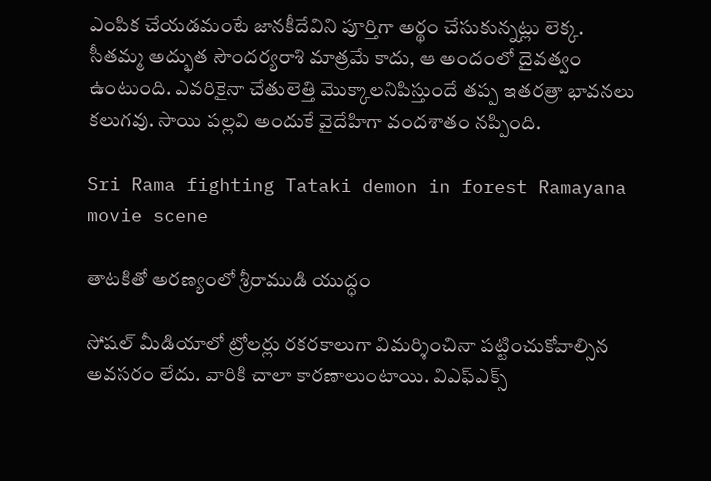ఎంపిక చేయడమంటే జానకీదేవిని పూర్తిగా అర్థం చేసుకున్నట్లు లెక్క. సీతమ్మ అద్భుత సౌందర్యరాశి మాత్రమే కాదు, ఆ అందంలో దైవత్వం ఉంటుంది. ఎవరికైనా చేతులెత్తి మొక్కాలనిపిస్తుందే తప్ప ఇతరత్రా భావనలు కలుగవు. సాయి పల్లవి అందుకే వైదేహిగా వందశాతం నప్పింది.

Sri Rama fighting Tataki demon in forest Ramayana movie scene

తాటకితో అరణ్యంలో శ్రీరాముడి యుద్ధం

సోషల్ మీడియాలో ట్రోలర్లు రకరకాలుగా విమర్శించినా పట్టించుకోవాల్సిన అవసరం లేదు. వారికి చాలా కారణాలుంటాయి. విఎఫ్ఎక్స్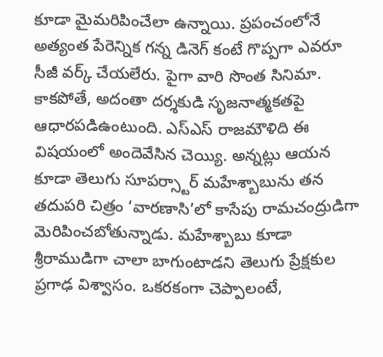కూడా మైమరిపించేలా ఉన్నాయి. ప్రపంచంలోనే అత్యంత పేరెన్నిక గన్న డినెగ్ కంటే గొప్పగా ఎవరూ సీజీ వర్క్ చేయలేరు. పైగా వారి సొంత సినిమా. కాకపోతే, అదంతా దర్శకుడి సృజనాత్మకతపై ఆధారపడిఉంటుంది. ఎస్ఎస్ రాజమౌళిది ఈ విషయంలో అందెవేసిన చెయ్యి. అన్నట్లు ఆయన కూడా తెలుగు సూపర్స్టార్ మహేశ్బాబును తన తదుపరి చిత్రం ‘వారణాసి’లో కాసేపు రామచంద్రుడిగా మెరిపించబోతున్నాడు. మహేశ్బాబు కూడా శ్రీరాముడిగా చాలా బాగుంటాడని తెలుగు ప్రేక్షకుల ప్రగాఢ విశ్వాసం. ఒకరకంగా చెప్పాలంటే,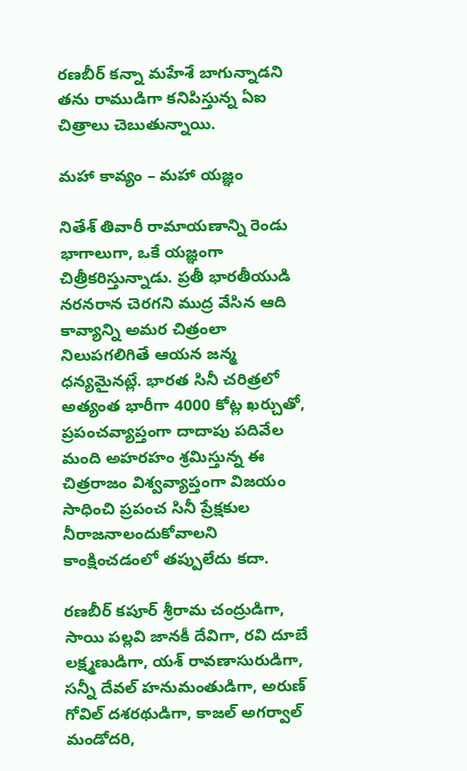రణబీర్ కన్నా మహేశే బాగున్నాడని తను రాముడిగా కనిపిస్తున్న ఏఐ చిత్రాలు చెబుతున్నాయి.

మహా కావ్యం – మహా యజ్ఞం

నితేశ్ తివారీ రామాయణాన్ని రెండు భాగాలుగా, ఒకే యజ్ఞంగా చిత్రీకరిస్తున్నాడు. ప్రతీ భారతీయుడి నరనరాన చెరగని ముద్ర వేసిన ఆది కావ్యాన్ని అమర చిత్రంలా నిలుపగలిగితే ఆయన జన్మ ధన్యమైనట్లే. భారత సినీ చరిత్రలో అత్యంత భారీగా 4000 కోట్ల ఖర్చుతో, ప్రపంచవ్యాప్తంగా దాదాపు పదివేల మంది అహరహం శ్రమిస్తున్న ఈ చిత్రరాజం విశ్వవ్యాప్తంగా విజయం సాధించి ప్రపంచ సినీ ప్రేక్షకుల నీరాజనాలందుకోవాలని కాంక్షించడంలో తప్పులేదు కదా.

రణబీర్ కపూర్ శ్రీరామ చంద్రుడిగా, సాయి పల్లవి జానకీ దేవిగా, రవి దూబే లక్ష్మణుడిగా, యశ్ రావణాసురుడిగా, సన్నీ దేవల్ హనుమంతుడిగా, అరుణ్ గోవిల్ దశరథుడిగా, కాజల్ అగర్వాల్ మండోదరి,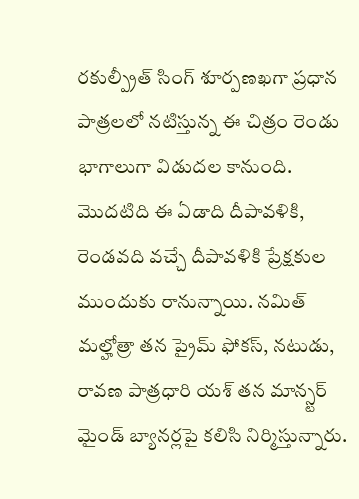రకుల్ప్రీత్ సింగ్ శూర్పణఖగా ప్రధాన పాత్రలలో నటిస్తున్న ఈ చిత్రం రెండు భాగాలుగా విడుదల కానుంది. మొదటిది ఈ ఏడాది దీపావళికి, రెండవది వచ్చే దీపావళికి ప్రేక్షకుల ముందుకు రానున్నాయి. నమిత్ మల్హోత్రా తన ప్రైమ్ ఫోకస్, నటుడు, రావణ పాత్రధారి యశ్ తన మాన్స్టర్ మైండ్ బ్యానర్లపై కలిసి నిర్మిస్తున్నారు.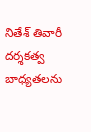నితేశ్ తివారీ దర్శకత్వ బాధ్యతలను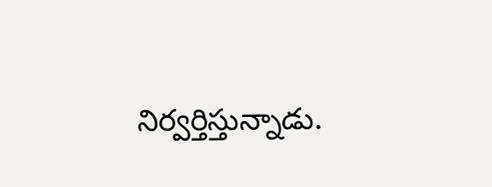నిర్వర్తిస్తున్నాడు.